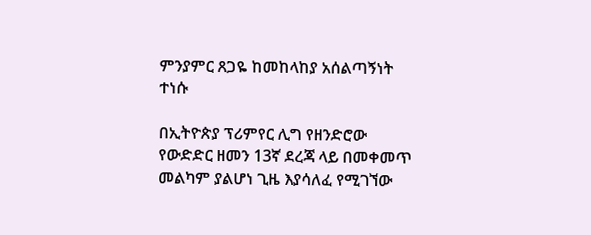ምንያምር ጸጋዬ ከመከላከያ አሰልጣኝነት ተነሱ

በኢትዮጵያ ፕሪምየር ሊግ የዘንድሮው የውድድር ዘመን 13ኛ ደረጃ ላይ በመቀመጥ መልካም ያልሆነ ጊዜ እያሳለፈ የሚገኘው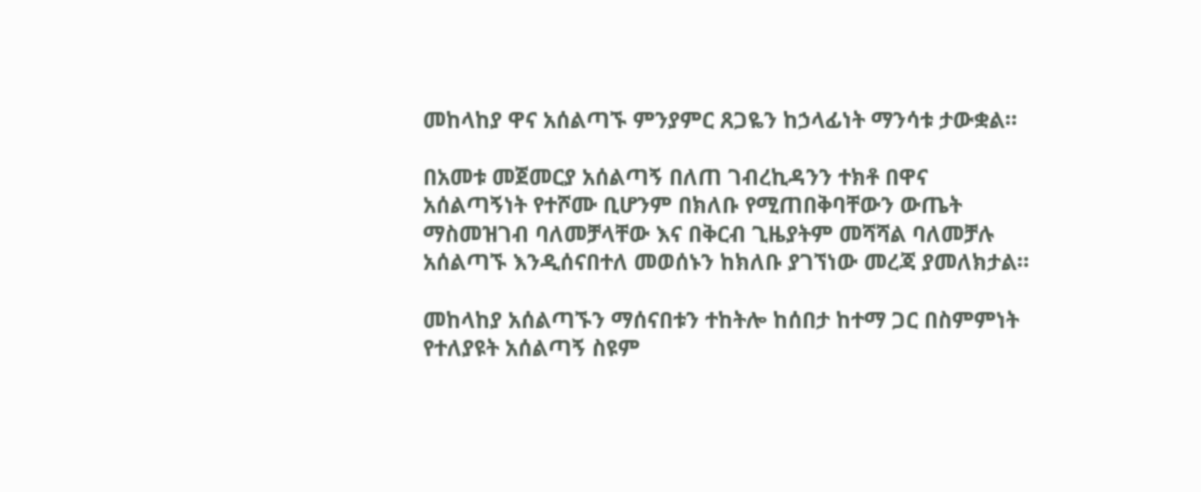መከላከያ ዋና አሰልጣኙ ምንያምር ጸጋዬን ከኃላፊነት ማንሳቱ ታውቋል።

በአመቱ መጀመርያ አሰልጣኝ በለጠ ገብረኪዳንን ተክቶ በዋና አሰልጣኝነት የተሾሙ ቢሆንም በክለቡ የሚጠበቅባቸውን ውጤት ማስመዝገብ ባለመቻላቸው እና በቅርብ ጊዜያትም መሻሻል ባለመቻሉ አሰልጣኙ እንዲሰናበተለ መወሰኑን ከክለቡ ያገኘነው መረጃ ያመለክታል።

መከላከያ አሰልጣኙን ማሰናበቱን ተከትሎ ከሰበታ ከተማ ጋር በስምምነት የተለያዩት አሰልጣኝ ስዩም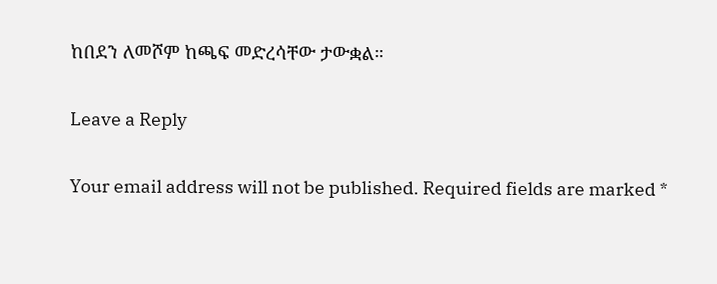ከበደን ለመሾም ከጫፍ መድረሳቸው ታውቋል።

Leave a Reply

Your email address will not be published. Required fields are marked *